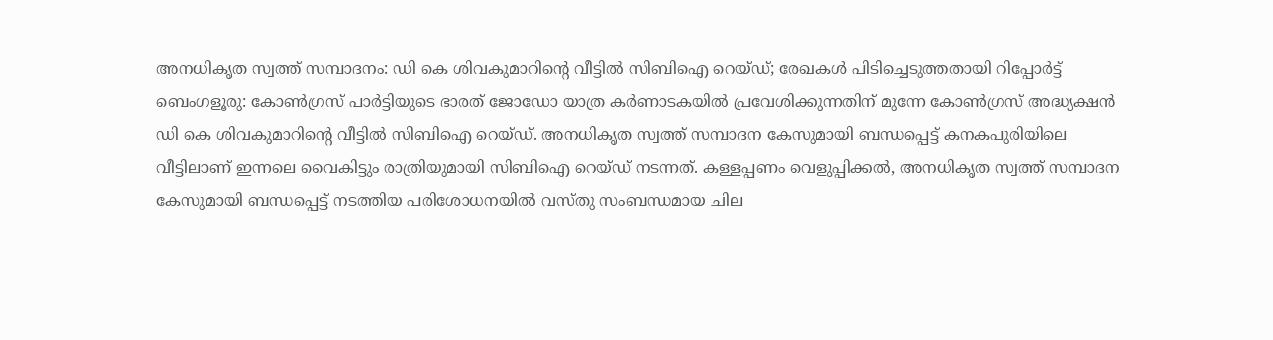അനധികൃത സ്വത്ത് സമ്പാദനം: ഡി കെ ശിവകുമാറിന്റെ വീട്ടിൽ സിബിഐ റെയ്ഡ്; രേഖകൾ പിടിച്ചെടുത്തതായി റിപ്പോർട്ട്
ബെംഗളൂരു: കോൺഗ്രസ് പാർട്ടിയുടെ ഭാരത് ജോഡോ യാത്ര കർണാടകയിൽ പ്രവേശിക്കുന്നതിന് മുന്നേ കോൺഗ്രസ് അദ്ധ്യക്ഷൻ ഡി കെ ശിവകുമാറിന്റെ വീട്ടിൽ സിബിഐ റെയ്ഡ്. അനധികൃത സ്വത്ത് സമ്പാദന കേസുമായി ബന്ധപ്പെട്ട് കനകപുരിയിലെ വീട്ടിലാണ് ഇന്നലെ വൈകിട്ടും രാത്രിയുമായി സിബിഐ റെയ്ഡ് നടന്നത്. കള്ളപ്പണം വെളുപ്പിക്കൽ, അനധികൃത സ്വത്ത് സമ്പാദന കേസുമായി ബന്ധപ്പെട്ട് നടത്തിയ പരിശോധനയിൽ വസ്തു സംബന്ധമായ ചില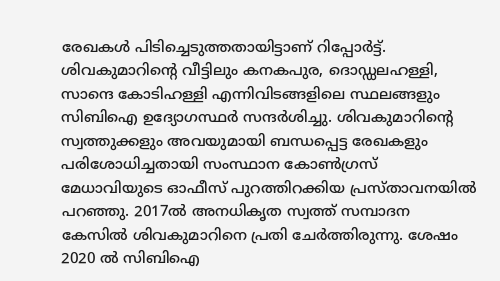രേഖകൾ പിടിച്ചെടുത്തതായിട്ടാണ് റിപ്പോർട്ട്. ശിവകുമാറിന്റെ വീട്ടിലും കനകപുര, ദൊഡ്ഡലഹള്ളി, സാന്ദെ കോടിഹള്ളി എന്നിവിടങ്ങളിലെ സ്ഥലങ്ങളും സിബിഐ ഉദ്യോഗസ്ഥർ സന്ദർശിച്ചു. ശിവകുമാറിന്റെ സ്വത്തുക്കളും അവയുമായി ബന്ധപ്പെട്ട രേഖകളും പരിശോധിച്ചതായി സംസ്ഥാന കോൺഗ്രസ് മേധാവിയുടെ ഓഫീസ് പുറത്തിറക്കിയ പ്രസ്താവനയിൽ പറഞ്ഞു. 2017ൽ അനധികൃത സ്വത്ത് സമ്പാദന കേസിൽ ശിവകുമാറിനെ പ്രതി ചേർത്തിരുന്നു. ശേഷം 2020 ൽ സിബിഐ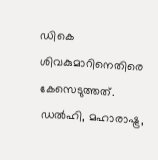ഡികെ ശിവകുമാറിനെതിരെ കേസെടുത്തത്. ഡൽഹി, മഹാരാഷ്ട്ര,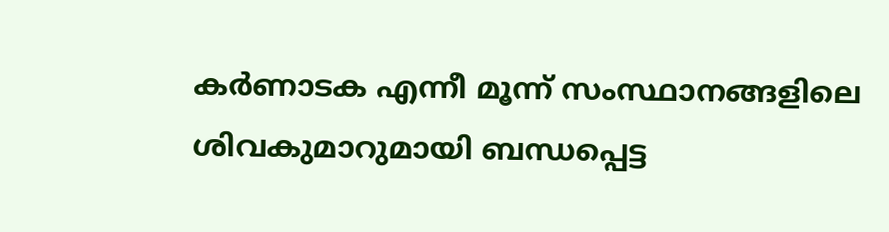കർണാടക എന്നീ മൂന്ന് സംസ്ഥാനങ്ങളിലെ ശിവകുമാറുമായി ബന്ധപ്പെട്ട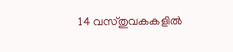14 വസ്തുവകകളിൽ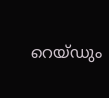റെയ്ഡും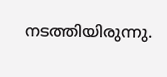നടത്തിയിരുന്നു.